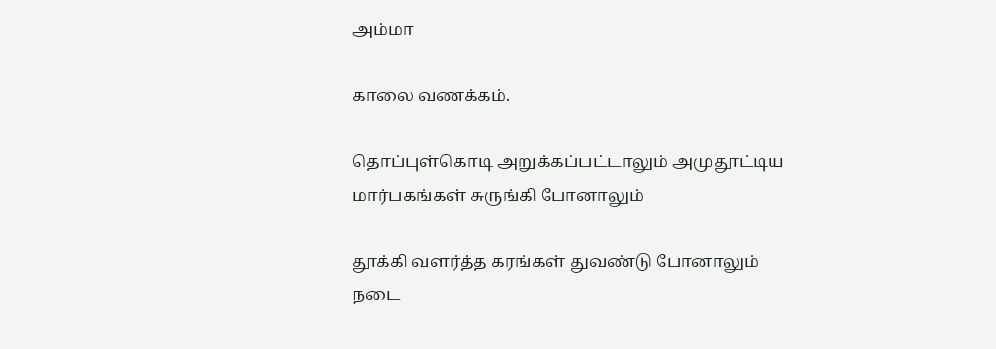அம்மா

காலை வணக்கம்.

தொப்புள்கொடி அறுக்கப்பட்டாலும் அமுதூட்டிய மார்பகங்கள் சுருங்கி போனாலும்

தூக்கி வளர்த்த கரங்கள் துவண்டு போனாலும்
நடை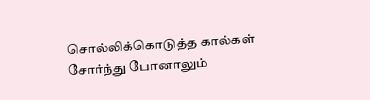சொல்லிக்கொடுத்த கால்கள் சோர்ந்து போனாலும்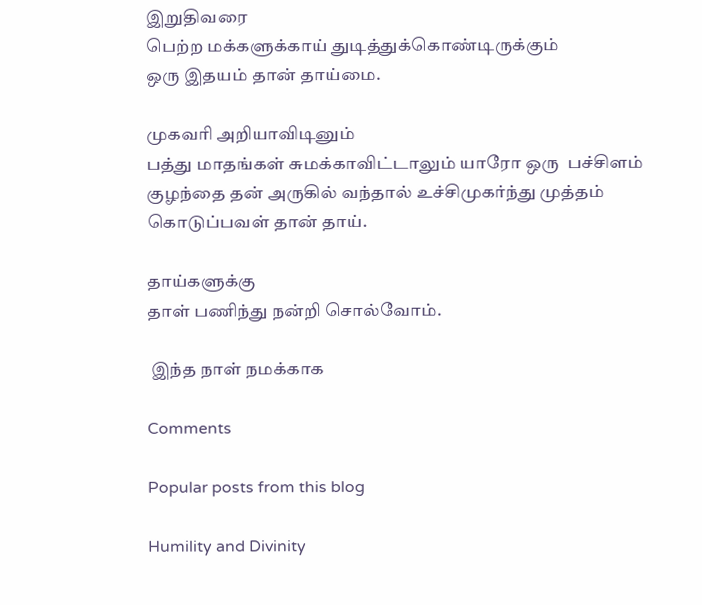இறுதிவரை
பெற்ற மக்களுக்காய் துடித்துக்கொண்டிருக்கும்
ஒரு இதயம் தான் தாய்மை.

முகவரி அறியாவிடினும்
பத்து மாதங்கள் சுமக்காவிட்டாலும் யாரோ ஒரு  பச்சிளம் குழந்தை தன் அருகில் வந்தால் உச்சிமுகர்ந்து முத்தம் கொடுப்பவள் தான் தாய்.

தாய்களுக்கு
தாள் பணிந்து நன்றி சொல்வோம்.

 இந்த நாள் நமக்காக

Comments

Popular posts from this blog

Humility and Divinity